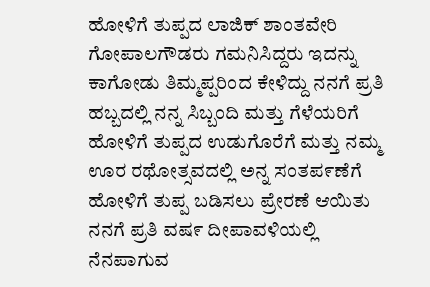ಹೋಳಿಗೆ ತುಪ್ಪದ ಲಾಜಿಕ್ ಶಾಂತವೇರಿ ಗೋಪಾಲಗೌಡರು ಗಮನಿಸಿದ್ದರು ಇದನ್ನು ಕಾಗೋಡು ತಿಮ್ಮಪ್ಪರಿಂದ ಕೇಳಿದ್ದು ನನಗೆ ಪ್ರತಿ ಹಬ್ಬದಲ್ಲಿ ನನ್ನ ಸಿಬ್ಬಂದಿ ಮತ್ತು ಗೆಳೆಯರಿಗೆ ಹೋಳಿಗೆ ತುಪ್ಪದ ಉಡುಗೊರೆಗೆ ಮತ್ತು ನಮ್ಮ ಊರ ರಥೋತ್ಸವದಲ್ಲಿ ಅನ್ನ ಸಂತಪ೯ಣೆಗೆ ಹೋಳಿಗೆ ತುಪ್ಪ ಬಡಿಸಲು ಪ್ರೇರಣೆ ಆಯಿತು
ನನಗೆ ಪ್ರತಿ ವಷ೯ ದೀಪಾವಳಿಯಲ್ಲಿ ನೆನಪಾಗುವ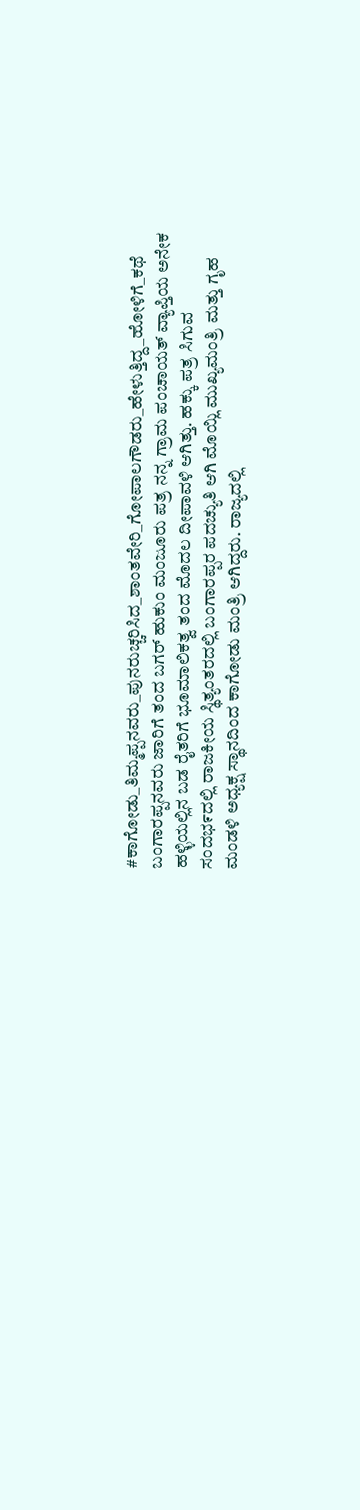#ಕಾಗೋಡು_ತಿಮ್ಮಪ್ಪನವರು_ಪುನರುಚ್ಚರಿಸಿದ_ಶಾಂತವೇರಿ_ಗೋಪಾಲಗೌಡರು_ಹೇಳುತ್ತಿದ್ದ_ಹೋಳಿಗೆ_ಕಥೆ ಬಂಗಾರಪ್ಪನವರು ಜಾರಿಗೆ ತಂದ ಬಗರ್ ಹುಕುಂ ಮಂಜೂರು ಪತ್ರ ನನ್ನ ಗ್ರಾಮ ಪಂಚಾಯತ್ ವ್ಯಾಪ್ತಿಯ ಅನೇಕ ಹಳ್ಳಿಯಲ್ಲಿನ ಬಡ ರೈತರಿಗೆ ಭೂಮಾಲಿಕತ್ವ ತಂದ ಮೊದಲ ದೀಪಾವಳಿ ಆಗಿತ್ತು. ಹಕ್ಕು ಪತ್ರ ಸಿಗುವ ಸಂದಭ೯ದಲ್ಲಿ ರಾಜಕೀಯ ಸ್ಥಿತ್ಯಂತರದಲ್ಲಿ ಬಂಗಾರಪ್ಪರ ಪದಚ್ಯುತಿ ಆಗಿ ಮೊಯ್ಲಿ ಮುಖ್ಯಮಂತ್ರಿ ಮತ್ತು ಗೃಹ ಮಂಡಳಿ ಅಧ್ಯಕ್ಷ ಸ್ಥಾನದಿಂದ ಕಾಗೋಡು ಮಂತ್ರಿ ಆಗಿದ್ದರು. ರಾಜ್ಯದಲ್ಲಿ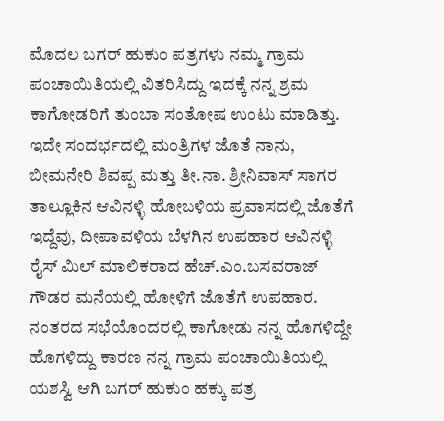ಮೊದಲ ಬಗರ್ ಹುಕುಂ ಪತ್ರಗಳು ನಮ್ಮ ಗ್ರಾಮ ಪಂಚಾಯಿತಿಯಲ್ಲಿ ವಿತರಿಸಿದ್ದು ಇದಕ್ಕೆ ನನ್ನ ಶ್ರಮ ಕಾಗೋಡರಿಗೆ ತುಂಬಾ ಸಂತೋಷ ಉಂಟು ಮಾಡಿತ್ತು. ಇದೇ ಸಂದರ್ಭದಲ್ಲಿ ಮಂತ್ರಿಗಳ ಜೊತೆ ನಾನು, ಬೀಮನೇರಿ ಶಿವಪ್ಪ ಮತ್ತು ತೀ.ನಾ. ಶ್ರೀನಿವಾಸ್ ಸಾಗರ ತಾಲ್ಲೂಕಿನ ಆವಿನಳ್ಳಿ ಹೋಬಳಿಯ ಪ್ರವಾಸದಲ್ಲಿ ಜೊತೆಗೆ ಇದ್ದೆವು, ದೀಪಾವಳಿಯ ಬೆಳಗಿನ ಉಪಹಾರ ಆವಿನಳ್ಳಿ ರೈಸ್ ಮಿಲ್ ಮಾಲಿಕರಾದ ಹೆಚ್.ಎಂ.ಬಸವರಾಜ್ ಗೌಡರ ಮನೆಯಲ್ಲಿ ಹೋಳಿಗೆ ಜೊತೆಗೆ ಉಪಹಾರ. ನಂತರದ ಸಭೆಯೊಂದರಲ್ಲಿ ಕಾಗೋಡು ನನ್ನ ಹೊಗಳಿದ್ದೇ ಹೊಗಳಿದ್ದು ಕಾರಣ ನನ್ನ ಗ್ರಾಮ ಪಂಚಾಯಿತಿಯಲ್ಲಿ ಯಶಸ್ವಿ ಆಗಿ ಬಗರ್ ಹುಕುಂ ಹಕ್ಕು ಪತ್ರ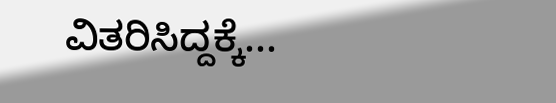ವಿತರಿಸಿದ್ದಕ್ಕೆ...